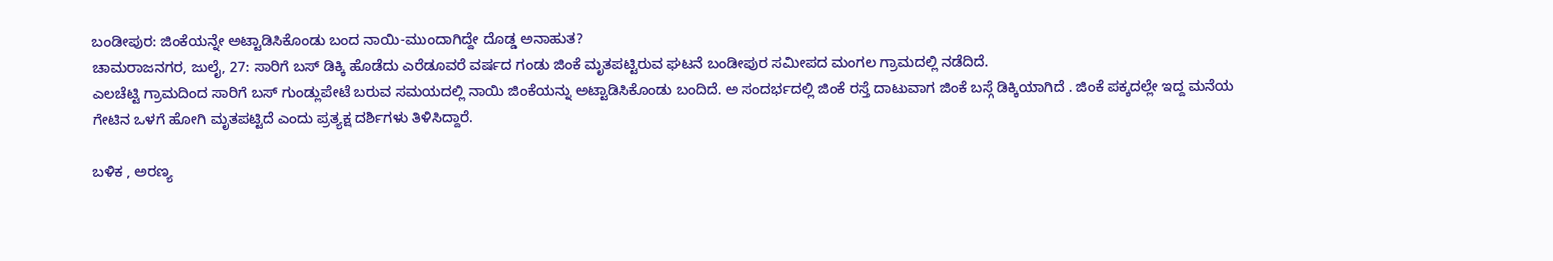ಬಂಡೀಪುರ: ಜಿಂಕೆಯನ್ನೇ ಅಟ್ಟಾಡಿಸಿಕೊಂಡು ಬಂದ ನಾಯಿ-ಮುಂದಾಗಿದ್ದೇ ದೊಡ್ಡ ಅನಾಹುತ?
ಚಾಮರಾಜನಗರ, ಜುಲೈ, 27: ಸಾರಿಗೆ ಬಸ್ ಡಿಕ್ಕಿ ಹೊಡೆದು ಎರೆಡೂವರೆ ವರ್ಷದ ಗಂಡು ಜಿಂಕೆ ಮೃತಪಟ್ಟಿರುವ ಘಟನೆ ಬಂಡೀಪುರ ಸಮೀಪದ ಮಂಗಲ ಗ್ರಾಮದಲ್ಲಿ ನಡೆದಿದೆ.
ಎಲಚೆಟ್ಟಿ ಗ್ರಾಮದಿಂದ ಸಾರಿಗೆ ಬಸ್ ಗುಂಡ್ಲುಪೇಟೆ ಬರುವ ಸಮಯದಲ್ಲಿ ನಾಯಿ ಜಿಂಕೆಯನ್ನು ಅಟ್ಟಾಡಿಸಿಕೊಂಡು ಬಂದಿದೆ. ಅ ಸಂದರ್ಭದಲ್ಲಿ ಜಿಂಕೆ ರಸ್ತೆ ದಾಟುವಾಗ ಜಿಂಕೆ ಬಸ್ಗೆ ಡಿಕ್ಕಿಯಾಗಿದೆ . ಜಿಂಕೆ ಪಕ್ಕದಲ್ಲೇ ಇದ್ದ ಮನೆಯ ಗೇಟಿನ ಒಳಗೆ ಹೋಗಿ ಮೃತಪಟ್ಟಿದೆ ಎಂದು ಪ್ರತ್ಯಕ್ಷ ದರ್ಶಿಗಳು ತಿಳಿಸಿದ್ದಾರೆ.

ಬಳಿಕ , ಅರಣ್ಯ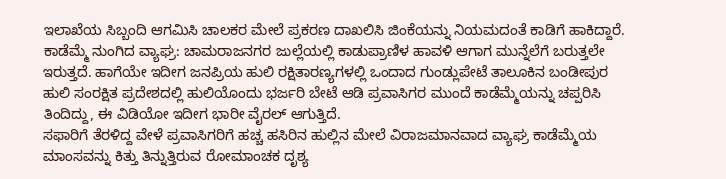ಇಲಾಖೆಯ ಸಿಬ್ಬಂದಿ ಆಗಮಿಸಿ ಚಾಲಕರ ಮೇಲೆ ಪ್ರಕರಣ ದಾಖಲಿಸಿ ಜಿಂಕೆಯನ್ನು ನಿಯಮದಂತೆ ಕಾಡಿಗೆ ಹಾಕಿದ್ದಾರೆ.
ಕಾಡೆಮ್ಮೆ ನುಂಗಿದ ವ್ಯಾಘ್ರ: ಚಾಮರಾಜನಗರ ಜುಲ್ಲೆಯಲ್ಲಿ ಕಾಡುಪ್ರಾಣಿಳ ಹಾವಳಿ ಆಗಾಗ ಮುನ್ನೆಲೆಗೆ ಬರುತ್ತಲೇ ಇರುತ್ತದೆ. ಹಾಗೆಯೇ ಇದೀಗ ಜನಪ್ರಿಯ ಹುಲಿ ರಕ್ಷಿತಾರಣ್ಯಗಳಲ್ಲಿ ಒಂದಾದ ಗುಂಡ್ಲುಪೇಟೆ ತಾಲೂಕಿನ ಬಂಡೀಪುರ ಹುಲಿ ಸಂರಕ್ಷಿತ ಪ್ರದೇಶದಲ್ಲಿ ಹುಲಿಯೊಂದು ಭರ್ಜರಿ ಬೇಟೆ ಆಡಿ ಪ್ರವಾಸಿಗರ ಮುಂದೆ ಕಾಡೆಮ್ಮೆಯನ್ನು ಚಪ್ಪರಿಸಿ ತಿಂದಿದ್ದು, ಈ ವಿಡಿಯೋ ಇದೀಗ ಭಾರೀ ವೈರಲ್ ಆಗುತ್ತಿದೆ.
ಸಫಾರಿಗೆ ತೆರಳಿದ್ದ ವೇಳೆ ಪ್ರವಾಸಿಗರಿಗೆ ಹಚ್ಚ ಹಸಿರಿನ ಹುಲ್ಲಿನ ಮೇಲೆ ವಿರಾಜಮಾನವಾದ ವ್ಯಾಘ್ರ ಕಾಡೆಮ್ಮೆಯ ಮಾಂಸವನ್ನು ಕಿತ್ತು ತಿನ್ನುತ್ತಿರುವ ರೋಮಾಂಚಕ ದೃಶ್ಯ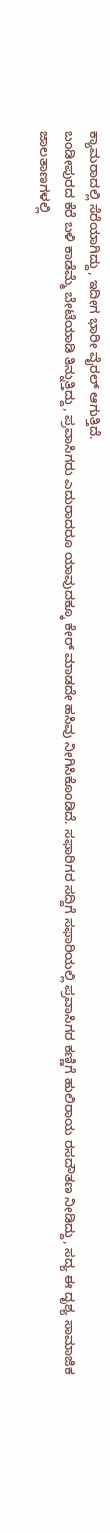ಕ್ಯಾಮರಾದಲ್ಲಿ ಸೆರೆಯಾಗಿದ್ದು, ಇದೀಗ ಭಾರೀ ವೈರಲ್ ಆಗುತ್ತಿದೆ.
ಬಂಡೀಪುರದ ಕೆರೆ ಬಳಿ ಕಾಡೆಮ್ಮೆ ಬೇಟೆಯಾಡಿ ತಿನ್ನುತ್ತಿದ್ದು, ಪ್ರವಾಸಿಗರು ಎದುರಾದರೂ ಯಾವುದಕ್ಕೂ ಕೇರ್ ಮಾಡದೇ ಹಸಿವು ನೀಗಿಸಿಕೊಂಡಿದೆ. ಸಫಾರಿಗರ ಸದ್ದಿಗೆ ಸಫಾರಿಯಲ್ಲಿ ಪ್ರವಾಸಿಗರ ಕಣ್ಣಿಗೆ ಹುಲಿರಾಯ ರಸದೌತಣ ನೀಡಿದ್ದು, ಸದ್ಯ ಈ ದೃಶ್ಯ ಸಾಮಾಜಿಕ ಜಾಲತಾಣಗಳಲ್ಲಿ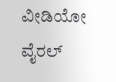ವೀಡಿಯೋ ವೈರಲ್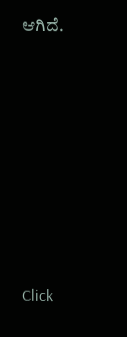ಆಗಿದೆ.












Click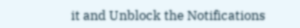it and Unblock the Notifications